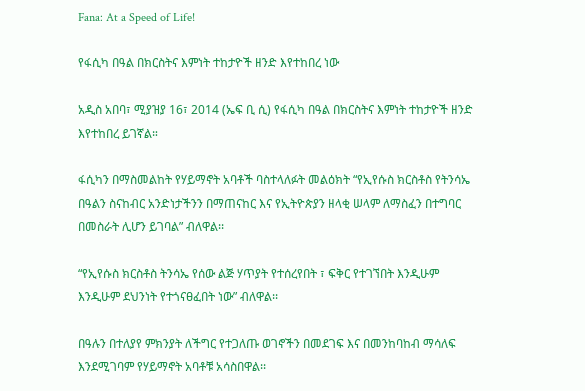Fana: At a Speed of Life!

የፋሲካ በዓል በክርስትና እምነት ተከታዮች ዘንድ እየተከበረ ነው

አዲስ አበባ፣ ሚያዝያ 16፣ 2014 (ኤፍ ቢ ሲ) የፋሲካ በዓል በክርስትና እምነት ተከታዮች ዘንድ እየተከበረ ይገኛል።

ፋሲካን በማስመልከት የሃይማኖት አባቶች ባስተላለፉት መልዕክት “የኢየሱስ ክርስቶስ የትንሳኤ በዓልን ስናከብር አንድነታችንን በማጠናከር እና የኢትዮጵያን ዘላቂ ሠላም ለማስፈን በተግባር በመስራት ሊሆን ይገባል” ብለዋል፡፡

“የኢየሱስ ክርስቶስ ትንሳኤ የሰው ልጅ ሃጥያት የተሰረየበት ፣ ፍቅር የተገኘበት እንዲሁም እንዲሁም ደህንነት የተጎናፀፈበት ነው” ብለዋል፡፡

በዓሉን በተለያየ ምክንያት ለችግር የተጋለጡ ወገኖችን በመደገፍ እና በመንከባከብ ማሳለፍ እንደሚገባም የሃይማኖት አባቶቹ አሳስበዋል፡፡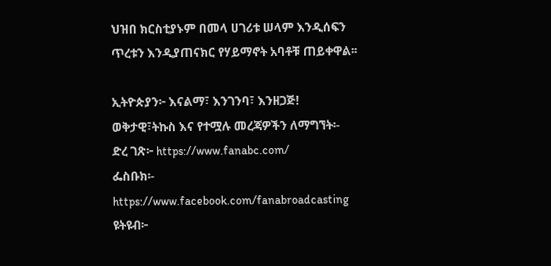ህዝበ ክርስቲያኑም በመላ ሀገሪቱ ሠላም እንዲሰፍን ጥረቱን እንዲያጠናክር የሃይማኖት አባቶቹ ጠይቀዋል፡፡

ኢትዮጵያን፦ እናልማ፣ እንገንባ፣ እንዘጋጅ!
ወቅታዊ፣ትኩስ እና የተሟሉ መረጃዎችን ለማግኘት፡-
ድረ ገጽ፦ https://www.fanabc.com/
ፌስቡክ፡- https://www.facebook.com/fanabroadcasting
ዩትዩብ፦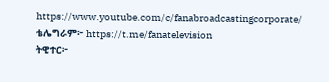https://www.youtube.com/c/fanabroadcastingcorporate/
ቴሌግራም፦ https://t.me/fanatelevision
ትዊተር፦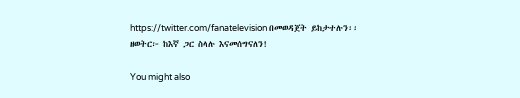https://twitter.com/fanatelevision በመወዳጀት ይከታተሉን፡፡
ዘወትር፦ ከእኛ ጋር ስላሉ እናመሰግናለን!

You might also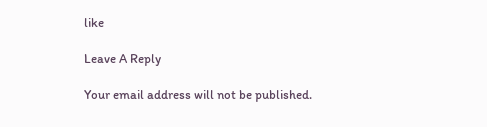like

Leave A Reply

Your email address will not be published.